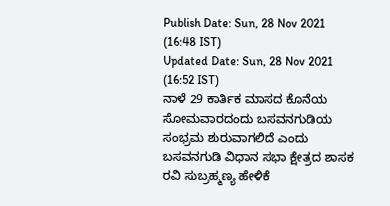Publish Date: Sun, 28 Nov 2021 (16:48 IST)
Updated Date: Sun, 28 Nov 2021 (16:52 IST)
ನಾಳೆ 29 ಕಾರ್ತಿಕ ಮಾಸದ ಕೊನೆಯ ಸೋಮವಾರದಂದು ಬಸವನಗುಡಿಯ ಸಂಭ್ರಮ ಶುರುವಾಗಲಿದೆ ಎಂದು ಬಸವನಗುಡಿ ವಿಧಾನ ಸಭಾ ಕ್ಷೇತ್ರದ ಶಾಸಕ ರವಿ ಸುಬ್ರಹ್ಮಣ್ಯ ಹೇಳಿಕೆ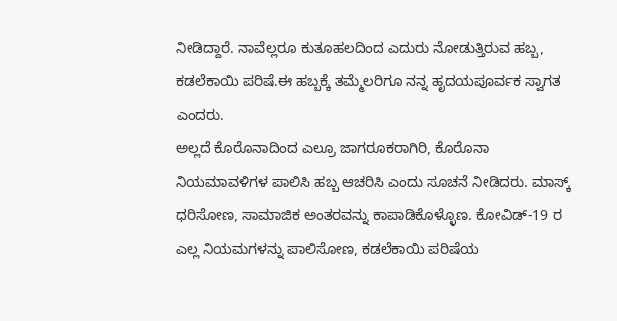ನೀಡಿದ್ದಾರೆ. ನಾವೆಲ್ಲರೂ ಕುತೂಹಲದಿಂದ ಎದುರು ನೋಡುತ್ತಿರುವ ಹಬ್ಬ, ಕಡಲೆಕಾಯಿ ಪರಿಷೆ.ಈ ಹಬ್ಬಕ್ಕೆ ತಮ್ಮೆಲರಿಗೂ ನನ್ನ ಹೃದಯಪೂರ್ವಕ ಸ್ವಾಗತ ಎಂದರು.
ಅಲ್ಲದೆ ಕೊರೊನಾದಿಂದ ಎಲ್ರೂ ಜಾಗರೂಕರಾಗಿರಿ, ಕೊರೊನಾ ನಿಯಮಾವಳಿಗಳ ಪಾಲಿಸಿ ಹಬ್ಬ ಆಚರಿಸಿ ಎಂದು ಸೂಚನೆ ನೀಡಿದರು. ಮಾಸ್ಕ್ ಧರಿಸೋಣ, ಸಾಮಾಜಿಕ ಅಂತರವನ್ನು ಕಾಪಾಡಿಕೊಳ್ಳೊಣ. ಕೋವಿಡ್-19 ರ ಎಲ್ಲ ನಿಯಮಗಳನ್ನು ಪಾಲಿಸೋಣ, ಕಡಲೆಕಾಯಿ ಪರಿಷೆಯ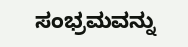ಸಂಭ್ರಮವನ್ನು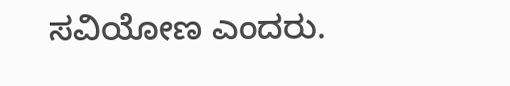ಸವಿಯೋಣ ಎಂದರು.